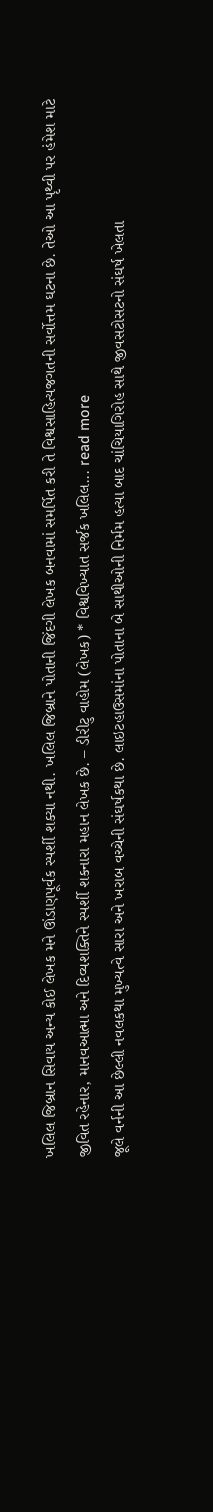ખલિલ જિબ્રાન સિવાય અન્ય કોઈ લેખક મને ઊંડાણપૂર્વક સ્પર્શી શક્યા નથી. ખલિલ જિબ્રાને પોતાની જિંદગી લેખક બનવામાં સમર્પિત કરી તે વિશ્વસાહિત્યજગતની સર્વોત્તમ ઘટના છે. તેઓ આ પૃથ્વી પર હંમેશ માટે જીવિત રહેનાર, માનવઆત્મા અને દિવ્યશક્તિને સ્પર્શી શકનારા મહાન લેખક છે. – ડીરીટુ વાહોમ (લેખક) * વિશ્વવિખ્યાત સર્જક ખલિલ... read more
જૂલે વર્નની આ છેલ્લી નવલકથા મુખ્યત્વે સારા અને ખરાબ વચ્ચેની સંઘર્ષકથા છે. લાઇટહાઉસમાંના પોતાના બે સાથીઓની નિર્મમ હત્યા બાદ ચાંચિયાગિરોહ સાથે જીવસટોસટનો સંઘર્ષ ખેલતા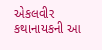એકલવીર કથાનાયકની આ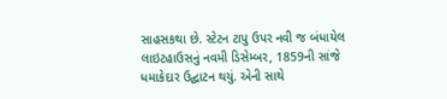સાહસકથા છે. સ્ટેટન ટાપુ ઉપર નવી જ બંધાયેલ લાઇટહાઉસનું નવમી ડિસેમ્બર, 1859ની સાંજે ધમાકેદાર ઉદ્ઘાટન થયું. એની સાથે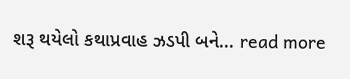શરૂ થયેલો કથાપ્રવાહ ઝડપી બને... read more